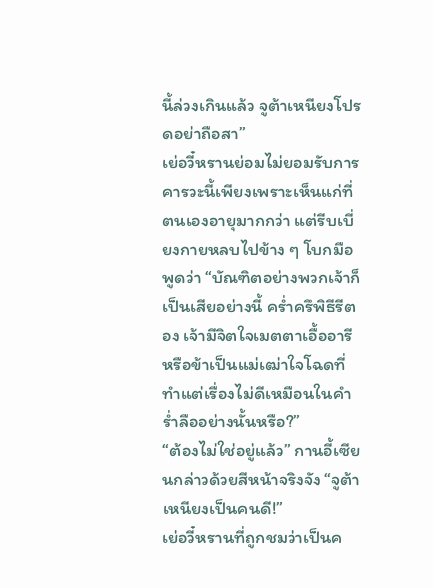นี้ล่วงเกินแล้ว จูต้าเหนียงโปรดอย่าถือสา”
เย่อวี๋หรานย่อมไม่ยอมรับการคารวะนี้เพียงเพราะเห็นแก่ที่ตนเองอายุมากกว่า แต่รีบเบี่ยงกายหลบไปข้าง ๆ โบกมือพูดว่า “บัณฑิตอย่างพวกเจ้าก็เป็นเสียอย่างนี้ คร่ำครึพิธีรีตอง เจ้ามีจิตใจเมตตาเอื้ออารี หรือข้าเป็นแม่เฒ่าใจโฉดที่ทำแต่เรื่องไม่ดีเหมือนในคำร่ำลืออย่างนั้นหรือ?”
“ต้องไม่ใช่อยู่แล้ว” กานอี้เซียนกล่าวด้วยสีหน้าจริงจัง “จูต้าเหนียงเป็นคนดี!”
เย่อวี๋หรานที่ถูกชมว่าเป็นค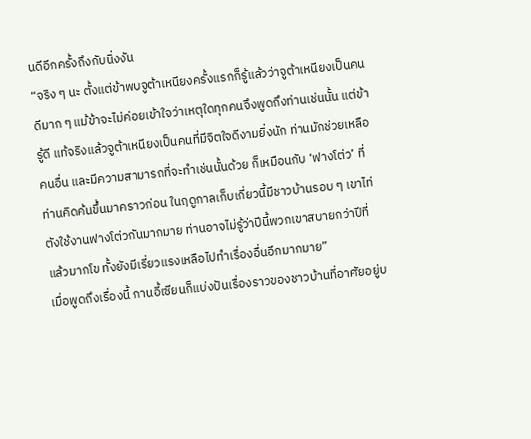นดีอีกครั้งถึงกับนิ่งงัน
“จริง ๆ นะ ตั้งแต่ข้าพบจูต้าเหนียงครั้งแรกก็รู้แล้วว่าจูต้าเหนียงเป็นคนดีมาก ๆ แม้ข้าจะไม่ค่อยเข้าใจว่าเหตุใดทุกคนจึงพูดถึงท่านเช่นนั้น แต่ข้ารู้ดี แท้จริงแล้วจูต้าเหนียงเป็นคนที่มีจิตใจดีงามยิ่งนัก ท่านมักช่วยเหลือคนอื่น และมีความสามารถที่จะทำเช่นนั้นด้วย ก็เหมือนกับ ‘ฟางโต่ว’ ที่ท่านคิดค้นขึ้นมาคราวก่อน ในฤดูกาลเก็บเกี่ยวนี้มีชาวบ้านรอบ ๆ เขาไท่ตังใช้งานฟางโต่วกันมากมาย ท่านอาจไม่รู้ว่าปีนี้พวกเขาสบายกว่าปีที่แล้วมากโข ทั้งยังมีเรี่ยวแรงเหลือไปทำเรื่องอื่นอีกมากมาย”
เมื่อพูดถึงเรื่องนี้ กานอี้เซียนก็แบ่งปันเรื่องราวของชาวบ้านที่อาศัยอยู่บ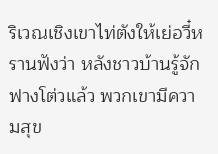ริเวณเชิงเขาไท่ตังให้เย่อวี๋หรานฟังว่า หลังชาวบ้านรู้จักฟางโต่วแล้ว พวกเขามีความสุข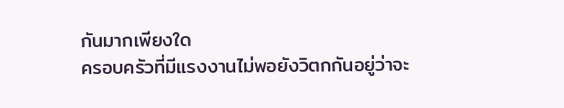กันมากเพียงใด
ครอบครัวที่มีแรงงานไม่พอยังวิตกกันอยู่ว่าจะ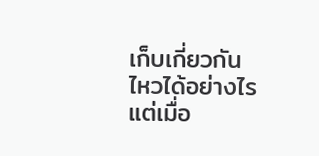เก็บเกี่ยวกันไหวได้อย่างไร แต่เมื่อ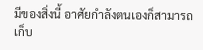มีของสิ่งนี้ อาศัยกำลังตนเองก็สามารถเก็บ